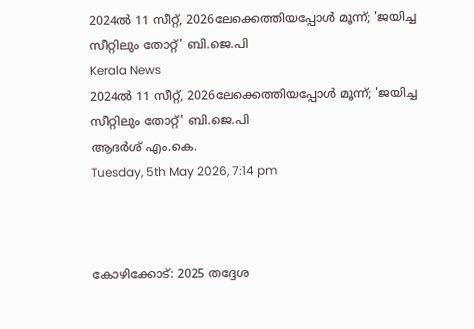2024ല്‍ 11 സീറ്റ്, 2026ലേക്കെത്തിയപ്പോള്‍ മൂന്ന്; 'ജയിച്ച സീറ്റിലും തോറ്റ്' ബി.ജെ.പി
Kerala News
2024ല്‍ 11 സീറ്റ്, 2026ലേക്കെത്തിയപ്പോള്‍ മൂന്ന്; 'ജയിച്ച സീറ്റിലും തോറ്റ്' ബി.ജെ.പി
ആദര്‍ശ് എം.കെ.
Tuesday, 5th May 2026, 7:14 pm



കോഴിക്കോട്: 2025 തദ്ദേശ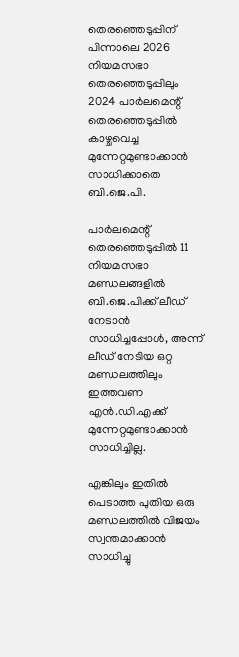തെരഞ്ഞെടുപ്പിന് പിന്നാലെ 2026 നിയമസഭാ തെരഞ്ഞെടുപ്പിലും 2024 പാര്‍ലമെന്റ് തെരഞ്ഞെടുപ്പില്‍ കാഴ്ചവെച്ച മുന്നേറ്റമുണ്ടാക്കാന്‍ സാധിക്കാതെ ബി.ജെ.പി.

പാര്‍ലമെന്റ് തെരഞ്ഞെടുപ്പില്‍ 11 നിയമസഭാ മണ്ഡലങ്ങളില്‍ ബി.ജെ.പിക്ക് ലീഡ് നേടാന്‍ സാധിച്ചപ്പോള്‍, അന്ന് ലീഡ് നേടിയ ഒറ്റ മണ്ഡലത്തിലും ഇത്തവണ എന്‍.ഡി.എക്ക് മുന്നേറ്റമുണ്ടാക്കാന്‍ സാധിച്ചില്ല.

എങ്കിലും ഇതില്‍ പെടാത്ത പുതിയ ഒരു മണ്ഡലത്തില്‍ വിജയം സ്വന്തമാക്കാന്‍ സാധിച്ചു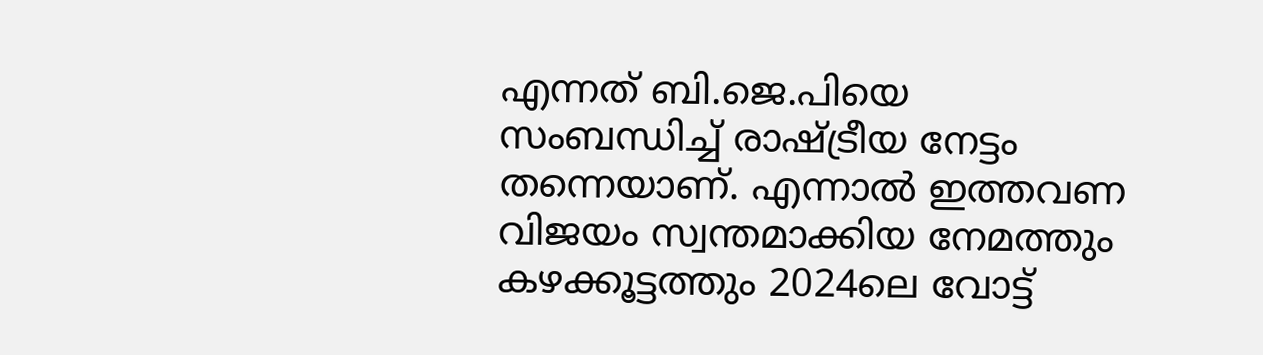എന്നത് ബി.ജെ.പിയെ സംബന്ധിച്ച് രാഷ്ട്രീയ നേട്ടം തന്നെയാണ്. എന്നാല്‍ ഇത്തവണ വിജയം സ്വന്തമാക്കിയ നേമത്തും കഴക്കൂട്ടത്തും 2024ലെ വോട്ട്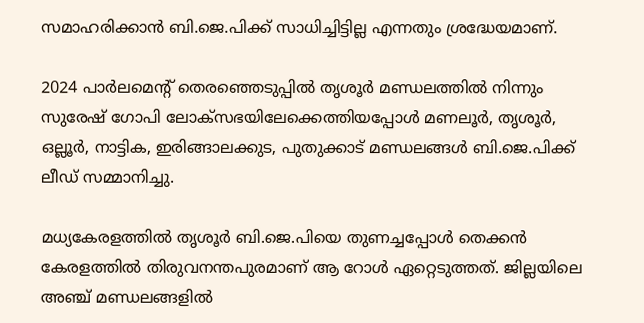സമാഹരിക്കാന്‍ ബി.ജെ.പിക്ക് സാധിച്ചിട്ടില്ല എന്നതും ശ്രദ്ധേയമാണ്.

2024 പാര്‍ലമെന്റ് തെരഞ്ഞെടുപ്പില്‍ തൃശൂര്‍ മണ്ഡലത്തില്‍ നിന്നും സുരേഷ് ഗോപി ലോക്സഭയിലേക്കെത്തിയപ്പോള്‍ മണലൂര്‍, തൃശൂര്‍, ഒല്ലൂര്‍, നാട്ടിക, ഇരിങ്ങാലക്കുട, പുതുക്കാട് മണ്ഡലങ്ങള്‍ ബി.ജെ.പിക്ക് ലീഡ് സമ്മാനിച്ചു.

മധ്യകേരളത്തില്‍ തൃശൂര്‍ ബി.ജെ.പിയെ തുണച്ചപ്പോള്‍ തെക്കന്‍ കേരളത്തില്‍ തിരുവനന്തപുരമാണ് ആ റോള്‍ ഏറ്റെടുത്തത്. ജില്ലയിലെ അഞ്ച് മണ്ഡലങ്ങളില്‍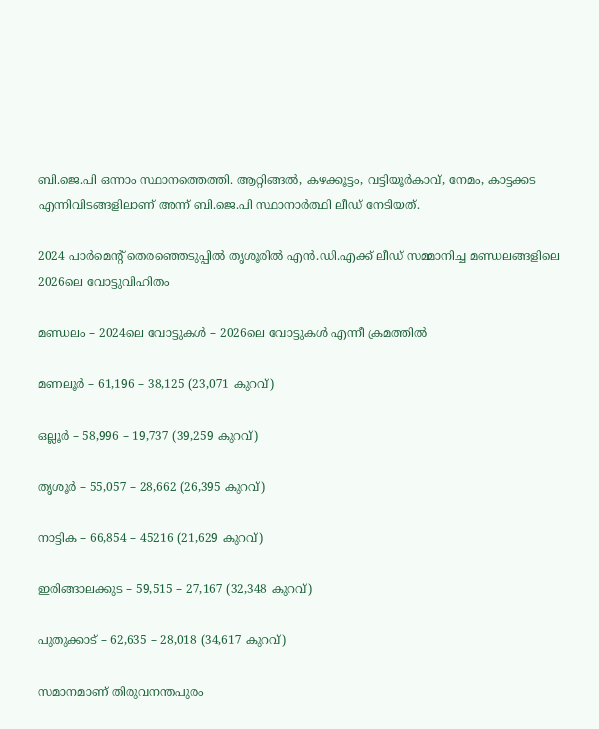ബി.ജെ.പി ഒന്നാം സ്ഥാനത്തെത്തി. ആറ്റിങ്ങല്‍, കഴക്കൂട്ടം, വട്ടിയൂര്‍കാവ്, നേമം, കാട്ടക്കട എന്നിവിടങ്ങളിലാണ് അന്ന് ബി.ജെ.പി സ്ഥാനാര്‍ത്ഥി ലീഡ് നേടിയത്.

2024 പാര്‍മെന്റ് തെരഞ്ഞെടുപ്പില്‍ തൃശൂരില്‍ എന്‍.ഡി.എക്ക് ലീഡ് സമ്മാനിച്ച മണ്ഡലങ്ങളിലെ 2026ലെ വോട്ടുവിഹിതം

മണ്ഡലം – 2024ലെ വോട്ടുകള്‍ – 2026ലെ വോട്ടുകള്‍ എന്നീ ക്രമത്തില്‍

മണലൂര്‍ – 61,196 – 38,125 (23,071 കുറവ്)

ഒല്ലൂര്‍ – 58,996 – 19,737 (39,259 കുറവ്)

തൃശൂര്‍ – 55,057 – 28,662 (26,395 കുറവ്)

നാട്ടിക – 66,854 – 45216 (21,629 കുറവ്)

ഇരിങ്ങാലക്കുട – 59,515 – 27,167 (32,348 കുറവ്)

പുതുക്കാട് – 62,635 – 28,018 (34,617 കുറവ്)

സമാനമാണ് തിരുവനന്തപുരം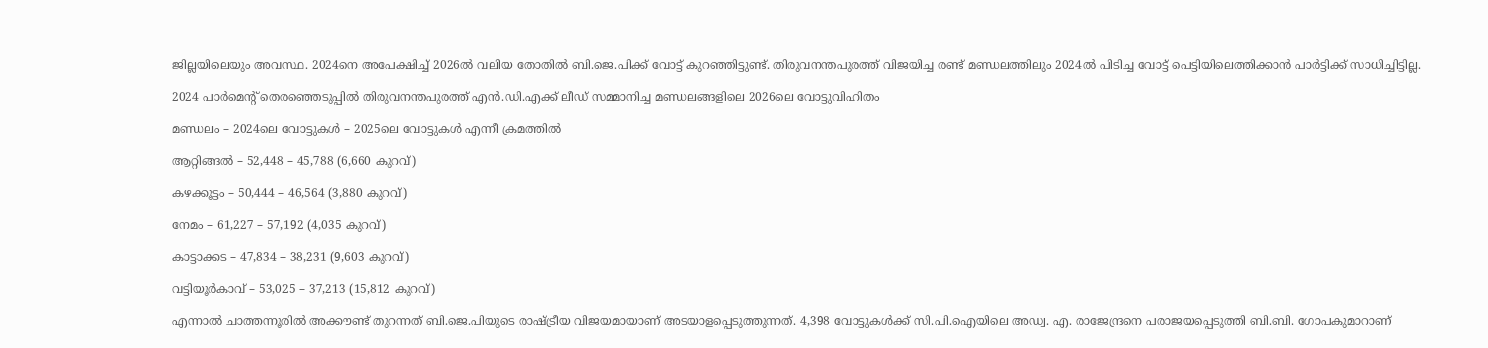ജില്ലയിലെയും അവസ്ഥ. 2024നെ അപേക്ഷിച്ച് 2026ല്‍ വലിയ തോതില്‍ ബി.ജെ.പിക്ക് വോട്ട് കുറഞ്ഞിട്ടുണ്ട്. തിരുവനന്തപുരത്ത് വിജയിച്ച രണ്ട് മണ്ഡലത്തിലും 2024ല്‍ പിടിച്ച വോട്ട് പെട്ടിയിലെത്തിക്കാന്‍ പാര്‍ട്ടിക്ക് സാധിച്ചിട്ടില്ല.

2024 പാര്‍മെന്റ് തെരഞ്ഞെടുപ്പില്‍ തിരുവനന്തപുരത്ത് എന്‍.ഡി.എക്ക് ലീഡ് സമ്മാനിച്ച മണ്ഡലങ്ങളിലെ 2026ലെ വോട്ടുവിഹിതം

മണ്ഡലം – 2024ലെ വോട്ടുകള്‍ – 2025ലെ വോട്ടുകള്‍ എന്നീ ക്രമത്തില്‍

ആറ്റിങ്ങല്‍ – 52,448 – 45,788 (6,660 കുറവ്)

കഴക്കൂട്ടം – 50,444 – 46,564 (3,880 കുറവ്)

നേമം – 61,227 – 57,192 (4,035 കുറവ്)

കാട്ടാക്കട – 47,834 – 38,231 (9,603 കുറവ്)

വട്ടിയൂര്‍കാവ് – 53,025 – 37,213 (15,812 കുറവ്)

എന്നാല്‍ ചാത്തന്നൂരില്‍ അക്കൗണ്ട് തുറന്നത് ബി.ജെ.പിയുടെ രാഷ്ട്രീയ വിജയമായാണ് അടയാളപ്പെടുത്തുന്നത്. 4,398 വോട്ടുകള്‍ക്ക് സി.പി.ഐയിലെ അഡ്വ. എ. രാജേന്ദ്രനെ പരാജയപ്പെടുത്തി ബി.ബി. ഗോപകുമാറാണ്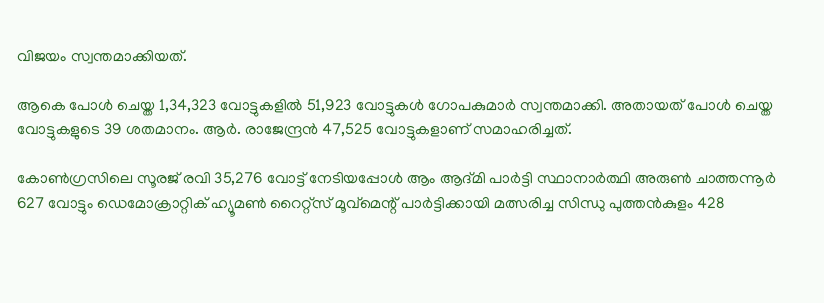വിജയം സ്വന്തമാക്കിയത്.

ആകെ പോള്‍ ചെയ്ത 1,34,323 വോട്ടുകളില്‍ 51,923 വോട്ടുകള്‍ ഗോപകുമാര്‍ സ്വന്തമാക്കി. അതായത് പോള്‍ ചെയ്ത വോട്ടുകളുടെ 39 ശതമാനം. ആര്‍. രാജേന്ദ്രന്‍ 47,525 വോട്ടുകളാണ് സമാഹരിച്ചത്.

കോണ്‍ഗ്രസിലെ സൂരജ് രവി 35,276 വോട്ട് നേടിയപ്പോള്‍ ആം ആദ്മി പാര്‍ട്ടി സ്ഥാനാര്‍ത്ഥി അരുണ്‍ ചാത്തന്നൂര്‍ 627 വോട്ടും ഡെമോക്രാറ്റിക് ഹ്യൂമണ്‍ റൈറ്റ്‌സ് മൂവ്‌മെന്റ് പാര്‍ട്ടിക്കായി മത്സരിച്ച സിന്ധു പുത്തന്‍കുളം 428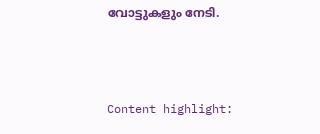വോട്ടുകളും നേടി.



Content highlight: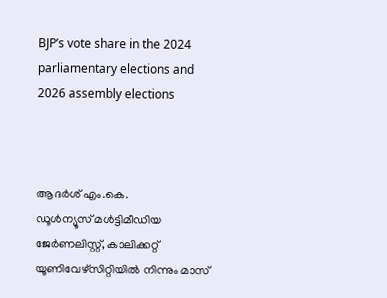BJP’s vote share in the 2024 parliamentary elections and 2026 assembly elections



ആദര്‍ശ് എം.കെ.
ഡൂള്‍ന്യൂസ് മള്‍ട്ടിമീഡിയ ജേര്‍ണലിസ്റ്റ്, കാലിക്കറ്റ് യൂണിവേഴ്സിറ്റിയില്‍ നിന്നും മാസ്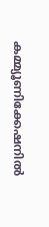കമ്മ്യൂണിക്കേഷനില്‍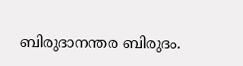ബിരുദാനന്തര ബിരുദം.